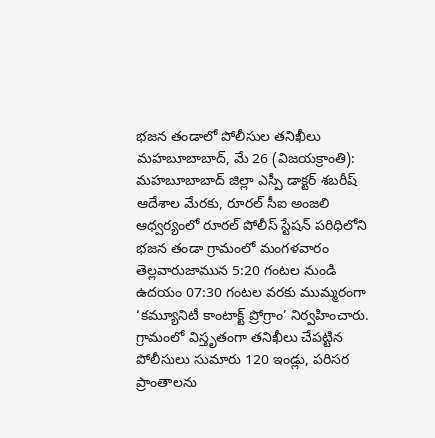భజన తండాలో పోలీసుల తనిఖీలు
మహబూబాబాద్, మే 26 (విజయక్రాంతి): మహబూబాబాద్ జిల్లా ఎస్పీ డాక్టర్ శబరీష్ ఆదేశాల మేరకు, రూరల్ సీఐ అంజలి ఆధ్వర్యంలో రూరల్ పోలీస్ స్టేషన్ పరిధిలోని భజన తండా గ్రామంలో మంగళవారం తెల్లవారుజామున 5:20 గంటల నుండి ఉదయం 07:30 గంటల వరకు ముమ్మరంగా ‘కమ్యూనిటీ కాంటాక్ట్ ప్రోగ్రాం’ నిర్వహించారు.
గ్రామంలో విస్తృతంగా తనిఖీలు చేపట్టిన పోలీసులు సుమారు 120 ఇండ్లు, పరిసర ప్రాంతాలను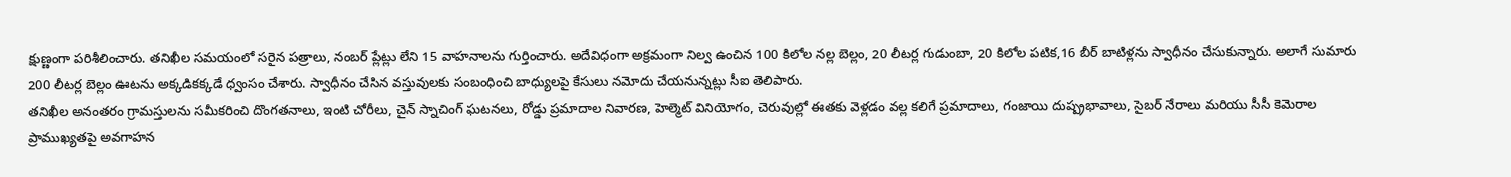క్షుణ్ణంగా పరిశీలించారు. తనిఖీల సమయంలో సరైన పత్రాలు, నంబర్ ప్లేట్లు లేని 15 వాహనాలను గుర్తించారు. అదేవిధంగా అక్రమంగా నిల్వ ఉంచిన 100 కిలోల నల్ల బెల్లం, 20 లీటర్ల గుడుంబా, 20 కిలోల పటిక,16 బీర్ బాటిళ్లను స్వాధీనం చేసుకున్నారు. అలాగే సుమారు 200 లీటర్ల బెల్లం ఊటను అక్కడికక్కడే ధ్వంసం చేశారు. స్వాధీనం చేసిన వస్తువులకు సంబంధించి బాధ్యులపై కేసులు నమోదు చేయనున్నట్లు సీఐ తెలిపారు.
తనిఖీల అనంతరం గ్రామస్తులను సమీకరించి దొంగతనాలు, ఇంటి చోరీలు, చైన్ స్నాచింగ్ ఘటనలు, రోడ్డు ప్రమాదాల నివారణ, హెల్మెట్ వినియోగం, చెరువుల్లో ఈతకు వెళ్లడం వల్ల కలిగే ప్రమాదాలు, గంజాయి దుష్ప్రభావాలు, సైబర్ నేరాలు మరియు సీసీ కెమెరాల ప్రాముఖ్యతపై అవగాహన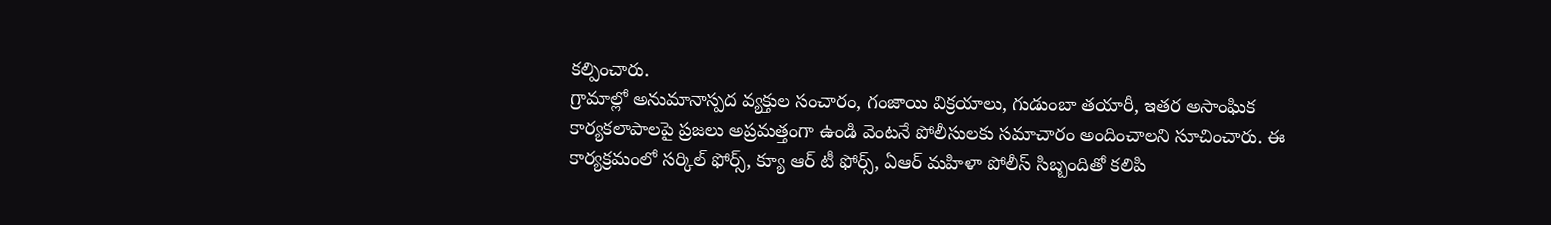కల్పించారు.
గ్రామాల్లో అనుమానాస్పద వ్యక్తుల సంచారం, గంజాయి విక్రయాలు, గుడుంబా తయారీ, ఇతర అసాంఘిక కార్యకలాపాలపై ప్రజలు అప్రమత్తంగా ఉండి వెంటనే పోలీసులకు సమాచారం అందించాలని సూచించారు. ఈ కార్యక్రమంలో సర్కిల్ ఫోర్స్, క్యూ ఆర్ టీ ఫోర్స్, ఏఆర్ మహిళా పోలీస్ సిబ్బందితో కలిపి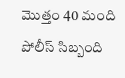మొత్తం 40 మంది పోలీస్ సిబ్బంది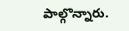పాల్గొన్నారు.